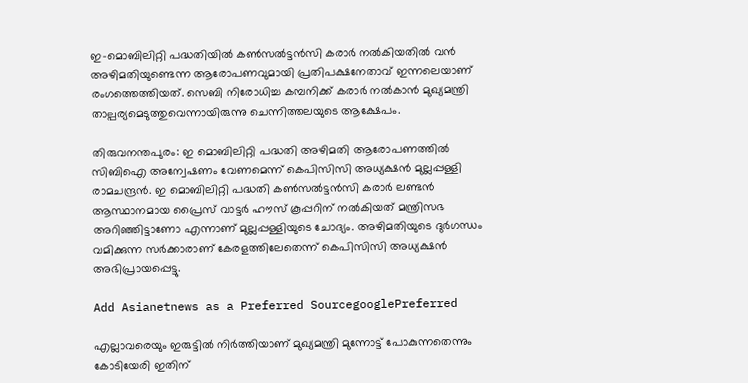ഇ-മൊബിലിറ്റി പദ്ധതിയിൽ കൺസൽട്ടൻസി കരാ‌ർ നൽകിയതിൽ വൻ അഴിമതിയുണ്ടെന്ന ആരോപണവുമായി പ്രതിപക്ഷനേതാവ് ഇന്നലെയാണ് രംഗത്തെത്തിയത്. സെബി നിരോധിച്ച കമ്പനിക്ക് കരാർ നൽകാൻ മുഖ്യമന്ത്രി താല്പര്യമെടുത്തുവെന്നായിരുന്നു ചെന്നിത്തലയുടെ ആക്ഷേപം.

തിരുവനന്തപുരം: ഇ മൊബിലിറ്റി പദ്ധതി അഴിമതി ആരോപണത്തിൽ സിബിഐ അന്വേഷണം വേണമെന്ന് കെപിസിസി അധ്യക്ഷൻ മുല്ലപ്പള്ളി രാമചന്ദ്രൻ. ഇ മൊബിലിറ്റി പദ്ധതി കൺസൽട്ടൻസി കരാർ ലണ്ടൻ ആസ്ഥാനമായ പ്രൈസ് വാട്ടർ ഹൗസ് കൂപ്പറിന് നൽകിയത് മന്ത്രിസഭ അറിഞ്ഞിട്ടാണോ എന്നാണ് മുല്ലപ്പള്ളിയുടെ ചോദ്യം. അഴിമതിയുടെ ദുർഗന്ധം വമിക്കുന്ന സർക്കാരാണ് കേരളത്തിലേതെന്ന് കെപിസിസി അധ്യക്ഷൻ അഭിപ്രായപ്പെട്ടു.

Add Asianetnews as a Preferred SourcegooglePreferred

എല്ലാവരെയും ഇരുട്ടിൽ നിർത്തിയാണ് മുഖ്യമന്ത്രി മുന്നോട്ട് പോകുന്നതെന്നും കോടിയേരി ഇതിന്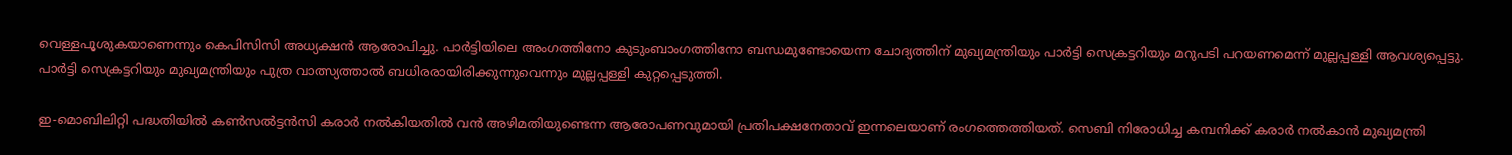വെള്ളപൂശുകയാണെന്നും കെപിസിസി അധ്യക്ഷൻ ആരോപിച്ചു. പാർട്ടിയിലെ അംഗത്തിനോ കുടുംബാംഗത്തിനോ ബന്ധമുണ്ടോയെന്ന ചോദ്യത്തിന് മുഖ്യമന്ത്രിയും പാർട്ടി സെക്രട്ടറിയും മറുപടി പറയണമെന്ന് മുല്ലപ്പള്ളി ആവശ്യപ്പെട്ടു. പാർട്ടി സെക്രട്ടറിയും മുഖ്യമന്ത്രിയും പുത്ര വാത്സ്യത്താൽ ബധിരരായിരിക്കുന്നുവെന്നും മുല്ലപ്പള്ളി കുറ്റപ്പെടുത്തി.

ഇ-മൊബിലിറ്റി പദ്ധതിയിൽ കൺസൽട്ടൻസി കരാ‌ർ നൽകിയതിൽ വൻ അഴിമതിയുണ്ടെന്ന ആരോപണവുമായി പ്രതിപക്ഷനേതാവ് ഇന്നലെയാണ് രംഗത്തെത്തിയത്. സെബി നിരോധിച്ച കമ്പനിക്ക് കരാർ നൽകാൻ മുഖ്യമന്ത്രി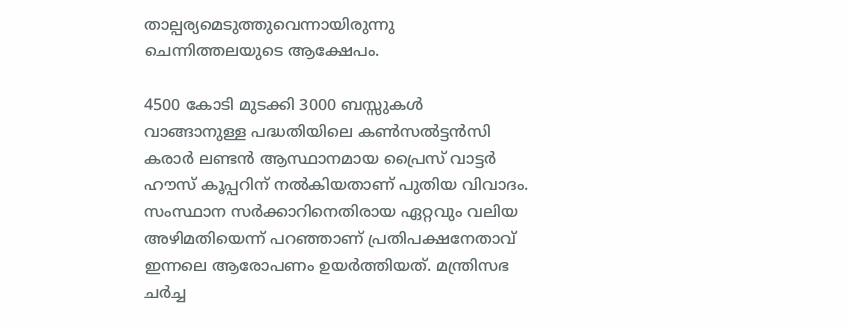താല്പര്യമെടുത്തുവെന്നായിരുന്നു ചെന്നിത്തലയുടെ ആക്ഷേപം.

4500 കോടി മുടക്കി 3000 ബസ്സുകൾ വാങ്ങാനുള്ള പദ്ധതിയിലെ കൺസൽട്ടൻസി കരാർ ലണ്ടൻ ആസ്ഥാനമായ പ്രൈസ് വാട്ടർ ഹൗസ് കൂപ്പറിന് നൽകിയതാണ് പുതിയ വിവാദം. സംസ്ഥാന സർക്കാറിനെതിരായ ഏറ്റവും വലിയ അഴിമതിയെന്ന് പറഞ്ഞാണ് പ്രതിപക്ഷനേതാവ് ഇന്നലെ ആരോപണം ഉയർത്തിയത്. മന്ത്രിസഭ ചർച്ച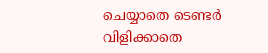ചെയ്യാതെ ടെണ്ടർ വിളിക്കാതെ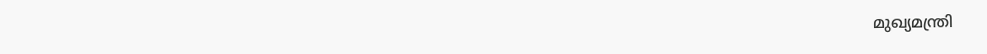മുഖ്യമന്ത്രി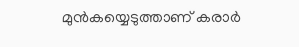മുൻകയ്യെടുത്താണ് കരാർ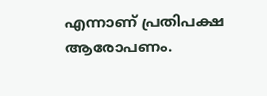എന്നാണ് പ്രതിപക്ഷ ആരോപണം.